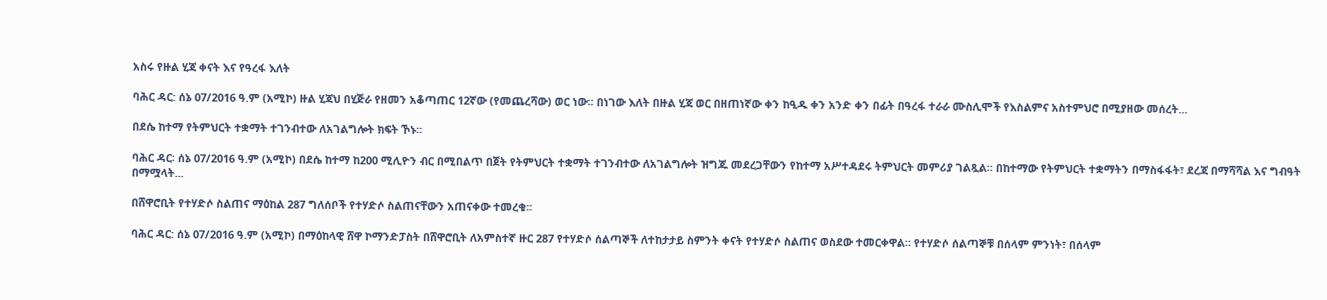አስሩ የዙል ሂጃ ቀናት እና የዓረፋ እለት

ባሕር ዳር: ሰኔ 07/2016 ዓ.ም (አሚኮ) ዙል ሂጃህ በሂጅራ የዘመን አቆጣጠር 12ኛው (የመጨረሻው) ወር ነው፡፡ በነገው እለት በዙል ሂጃ ወር በዘጠነኛው ቀን ከዒዱ ቀን አንድ ቀን በፊት በዓረፋ ተራራ ሙስሊሞች የእስልምና አስተምህሮ በሚያዘው መሰረት...

በደሴ ከተማ የትምህርት ተቋማት ተገንብተው ለአገልግሎት ክፍት ኾኑ፡፡

ባሕር ዳር፡ ሰኔ 07/2016 ዓ.ም (አሚኮ) በደሴ ከተማ ከ200 ሚሊዮን ብር በሚበልጥ በጀት የትምህርት ተቋማት ተገንብተው ለአገልግሎት ዝግጁ መደረጋቸውን የከተማ አሥተዳደሩ ትምህርት መምሪያ ገልጿል። በከተማው የትምህርት ተቋማትን በማስፋፋት፣ ደረጃ በማሻሻል እና ግብዓት በማሟላት...

በሸዋሮቢት የተሃድሶ ስልጠና ማዕከል 287 ግለሰቦች የተሃድሶ ስልጠናቸውን አጠናቀው ተመረቁ፡፡

ባሕር ዳር: ሰኔ 07/2016 ዓ.ም (አሚኮ) በማዕከላዊ ሸዋ ኮማንድፓስት በሸዋሮቢት ለአምስተኛ ዙር 287 የተሃድሶ ሰልጣኞች ለተከታታይ ስምንት ቀናት የተሃድሶ ስልጠና ወስደው ተመርቀዋል። የተሃድሶ ሰልጣኞቹ በሰላም ምንነት፣ በሰላም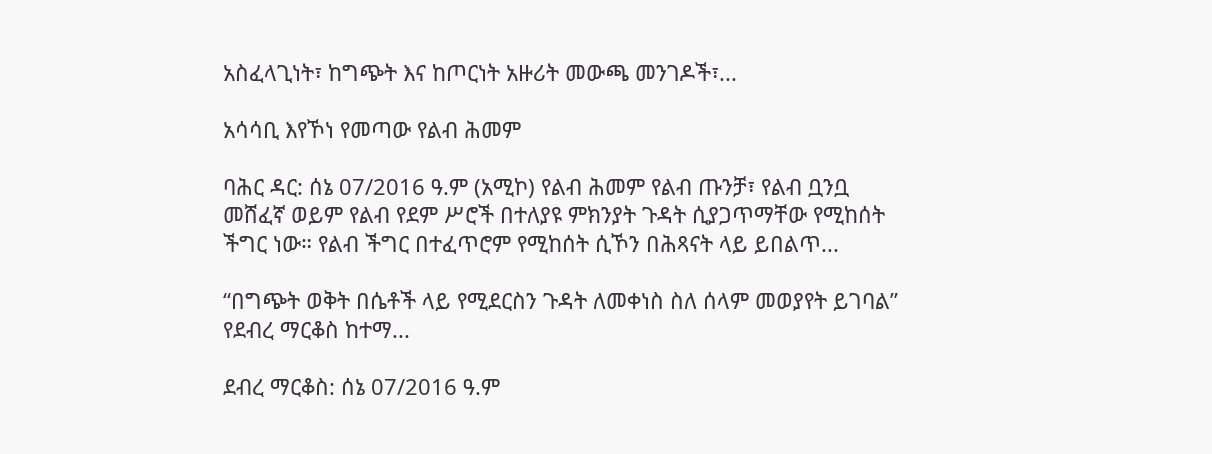አስፈላጊነት፣ ከግጭት እና ከጦርነት አዙሪት መውጫ መንገዶች፣...

አሳሳቢ እየኾነ የመጣው የልብ ሕመም

ባሕር ዳር: ሰኔ 07/2016 ዓ.ም (አሚኮ) የልብ ሕመም የልብ ጡንቻ፣ የልብ ቧንቧ መሸፈኛ ወይም የልብ የደም ሥሮች በተለያዩ ምክንያት ጉዳት ሲያጋጥማቸው የሚከሰት ችግር ነው። የልብ ችግር በተፈጥሮም የሚከሰት ሲኾን በሕጻናት ላይ ይበልጥ...

“በግጭት ወቅት በሴቶች ላይ የሚደርስን ጉዳት ለመቀነስ ስለ ሰላም መወያየት ይገባል” የደብረ ማርቆስ ከተማ...

ደብረ ማርቆስ: ሰኔ 07/2016 ዓ.ም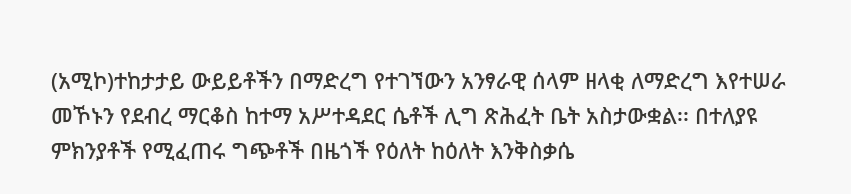(አሚኮ)ተከታታይ ውይይቶችን በማድረግ የተገኘውን አንፃራዊ ሰላም ዘላቂ ለማድረግ እየተሠራ መኾኑን የደብረ ማርቆስ ከተማ አሥተዳደር ሴቶች ሊግ ጽሕፈት ቤት አስታውቋል፡፡ በተለያዩ ምክንያቶች የሚፈጠሩ ግጭቶች በዜጎች የዕለት ከዕለት እንቅስቃሴ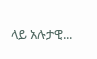ላይ አሉታዊ...